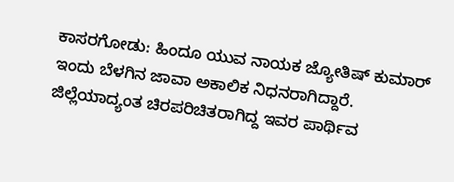ಕಾಸರಗೋಡು: ಹಿಂದೂ ಯುವ ನಾಯಕ ಜ್ಯೋತಿಷ್ ಕುಮಾರ್ ಇಂದು ಬೆಳಗಿನ ಜಾವಾ ಅಕಾಲಿಕ ನಿಧನರಾಗಿದ್ದಾರೆ.
ಜಿಲ್ಲೆಯಾದ್ಯಂತ ಚಿರಪರಿಚಿತರಾಗಿದ್ದ ಇವರ ಪಾರ್ಥಿವ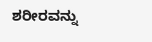ಶರೀರವನ್ನು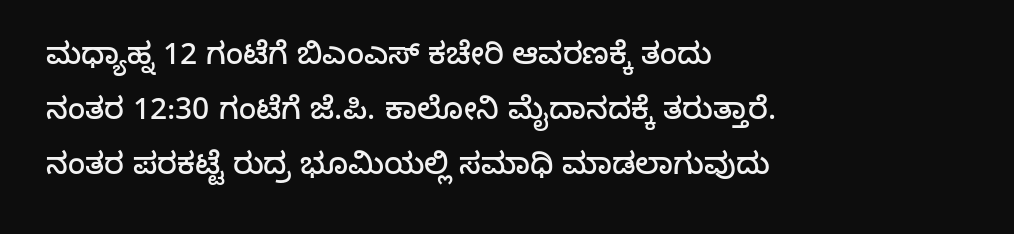ಮಧ್ಯಾಹ್ನ 12 ಗಂಟೆಗೆ ಬಿಎಂಎಸ್ ಕಚೇರಿ ಆವರಣಕ್ಕೆ ತಂದು
ನಂತರ 12:30 ಗಂಟೆಗೆ ಜೆ.ಪಿ. ಕಾಲೋನಿ ಮೈದಾನದಕ್ಕೆ ತರುತ್ತಾರೆ. ನಂತರ ಪರಕಟ್ಟೆ ರುದ್ರ ಭೂಮಿಯಲ್ಲಿ ಸಮಾಧಿ ಮಾಡಲಾಗುವುದು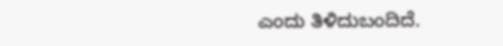ಎಂದು ತಿಳಿದುಬಂದಿದೆ.